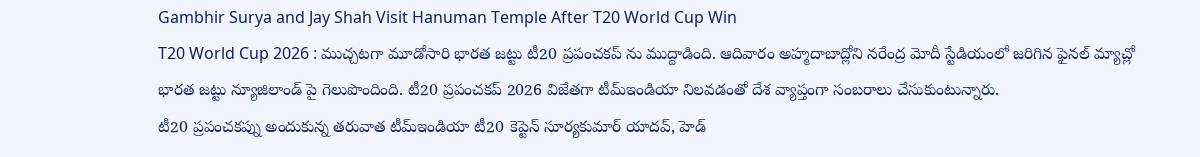Gambhir Surya and Jay Shah Visit Hanuman Temple After T20 World Cup Win
T20 World Cup 2026 : ముచ్చటగా మూడోసారి భారత జట్టు టీ20 ప్రపంచకప్ ను ముద్దాడింది. ఆదివారం అహ్మదాబాద్లోని నరేంద్ర మోదీ స్టేడియంలో జరిగిన ఫైనల్ మ్యాచ్లో భారత జట్టు న్యూజిలాండ్ పై గెలుపొందింది. టీ20 ప్రపంచకప్ 2026 విజేతగా టీమ్ఇండియా నిలవడంతో దేశ వ్యాప్తంగా సంబరాలు చేసుకుంటున్నారు.
టీ20 ప్రపంచకప్ను అందుకున్న తరువాత టీమ్ఇండియా టీ20 కెప్టెన్ సూర్యకుమార్ యాదవ్, హెడ్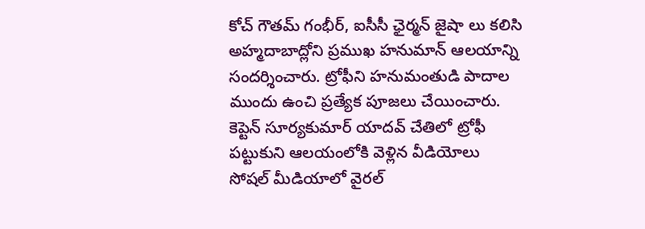కోచ్ గౌతమ్ గంభీర్, ఐసీసీ ఛైర్మన్ జైషా లు కలిసి
అహ్మదాబాద్లోని ప్రముఖ హనుమాన్ ఆలయాన్ని సందర్శించారు. ట్రోఫీని హనుమంతుడి పాదాల ముందు ఉంచి ప్రత్యేక పూజలు చేయించారు. కెప్టెన్ సూర్యకుమార్ యాదవ్ చేతిలో ట్రోఫీ పట్టుకుని ఆలయంలోకి వెళ్లిన వీడియోలు సోషల్ మీడియాలో వైరల్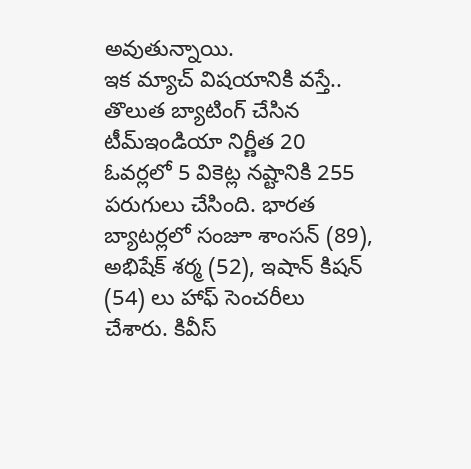అవుతున్నాయి.
ఇక మ్యాచ్ విషయానికి వస్తే.. తొలుత బ్యాటింగ్ చేసిన టీమ్ఇండియా నిర్ణీత 20 ఓవర్లలో 5 వికెట్ల నష్టానికి 255 పరుగులు చేసింది. భారత బ్యాటర్లలో సంజూ శాంసన్ (89), అభిషేక్ శర్మ (52), ఇషాన్ కిషన్ (54) లు హాఫ్ సెంచరీలు చేశారు. కివీస్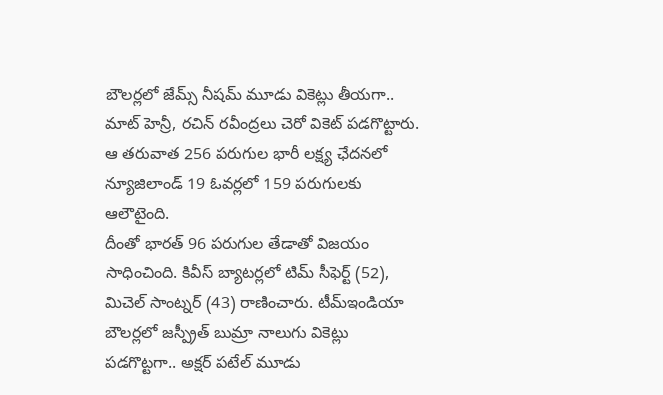బౌలర్లలో జేమ్స్ నీషమ్ మూడు వికెట్లు తీయగా.. మాట్ హెన్రీ, రచిన్ రవీంద్రలు చెరో వికెట్ పడగొట్టారు. ఆ తరువాత 256 పరుగుల భారీ లక్ష్య ఛేదనలో న్యూజిలాండ్ 19 ఓవర్లలో 159 పరుగులకు ఆలౌటైంది.
దీంతో భారత్ 96 పరుగుల తేడాతో విజయం సాధించింది. కివీస్ బ్యాటర్లలో టిమ్ సీఫెర్ట్ (52), మిచెల్ సాంట్నర్ (43) రాణించారు. టీమ్ఇండియా బౌలర్లలో జస్ప్రీత్ బుమ్రా నాలుగు వికెట్లు పడగొట్టగా.. అక్షర్ పటేల్ మూడు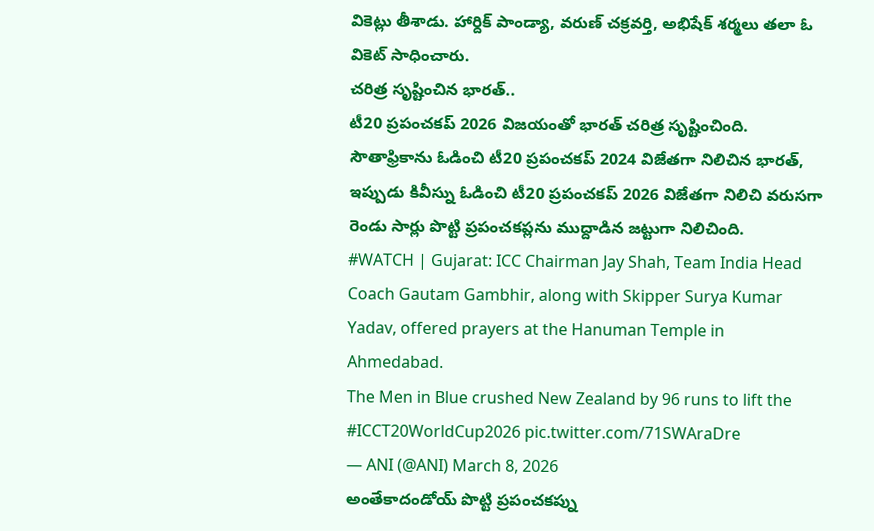వికెట్లు తీశాడు. హార్దిక్ పాండ్యా, వరుణ్ చక్రవర్తి, అభిషేక్ శర్మలు తలా ఓ వికెట్ సాధించారు.
చరిత్ర సృష్టించిన భారత్..
టీ20 ప్రపంచకప్ 2026 విజయంతో భారత్ చరిత్ర సృష్టించింది. సౌతాఫ్రికాను ఓడించి టీ20 ప్రపంచకప్ 2024 విజేతగా నిలిచిన భారత్, ఇప్పుడు కివీస్ను ఓడించి టీ20 ప్రపంచకప్ 2026 విజేతగా నిలిచి వరుసగా రెండు సార్లు పొట్టి ప్రపంచకప్లను ముద్దాడిన జట్టుగా నిలిచింది.
#WATCH | Gujarat: ICC Chairman Jay Shah, Team India Head Coach Gautam Gambhir, along with Skipper Surya Kumar Yadav, offered prayers at the Hanuman Temple in Ahmedabad.
The Men in Blue crushed New Zealand by 96 runs to lift the #ICCT20WorldCup2026 pic.twitter.com/71SWAraDre
— ANI (@ANI) March 8, 2026
అంతేకాదండోయ్ పొట్టి ప్రపంచకప్ను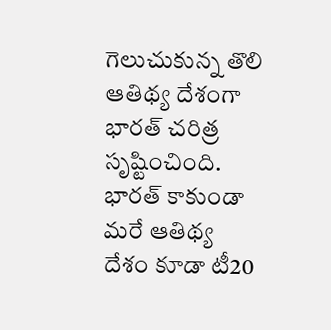గెలుచుకున్న తొలి ఆతిథ్య దేశంగా భారత్ చరిత్ర సృష్టించింది. భారత్ కాకుండా మరే ఆతిథ్య దేశం కూడా టీ20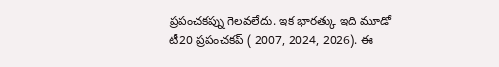ప్రపంచకప్ను గెలవలేదు. ఇక భారత్కు ఇది మూడో టీ20 ప్రపంచకప్ ( 2007, 2024, 2026). ఈ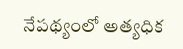నేపథ్యంలో అత్యధిక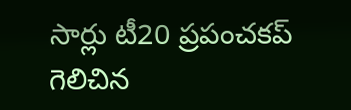సార్లు టీ20 ప్రపంచకప్ గెలిచిన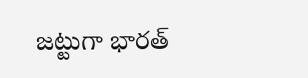జట్టుగా భారత్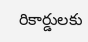రికార్డులకు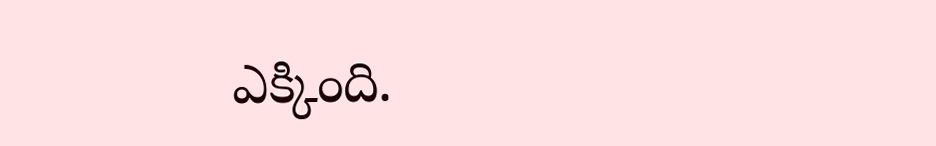ఎక్కింది.